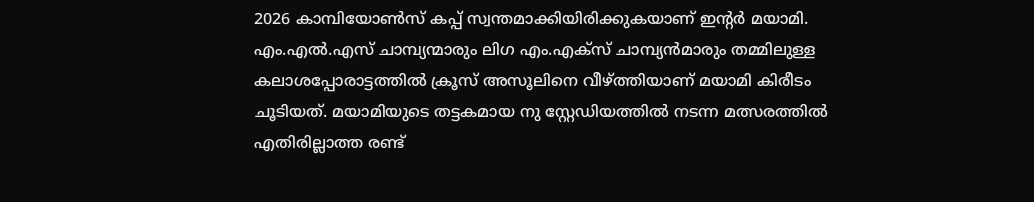2026 കാമ്പിയോൺസ് കപ്പ് സ്വന്തമാക്കിയിരിക്കുകയാണ് ഇന്റർ മയാമി. എം.എൽ.എസ് ചാമ്പ്യന്മാരും ലിഗ എം.എക്സ് ചാമ്പ്യൻമാരും തമ്മിലുള്ള കലാശപ്പോരാട്ടത്തിൽ ക്രൂസ് അസൂലിനെ വീഴ്ത്തിയാണ് മയാമി കിരീടം ചൂടിയത്. മയാമിയുടെ തട്ടകമായ നു സ്റ്റേഡിയത്തിൽ നടന്ന മത്സരത്തിൽ എതിരില്ലാത്ത രണ്ട്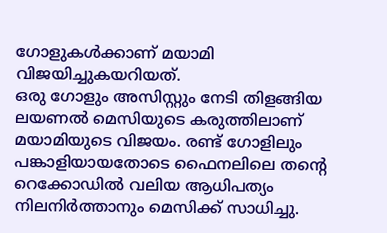ഗോളുകൾക്കാണ് മയാമി വിജയിച്ചുകയറിയത്.
ഒരു ഗോളും അസിസ്റ്റും നേടി തിളങ്ങിയ ലയണൽ മെസിയുടെ കരുത്തിലാണ് മയാമിയുടെ വിജയം. രണ്ട് ഗോളിലും പങ്കാളിയായതോടെ ഫൈനലിലെ തന്റെ റെക്കോഡിൽ വലിയ ആധിപത്യം നിലനിർത്താനും മെസിക്ക് സാധിച്ചു.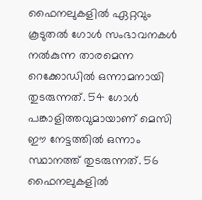ഫൈനലുകളിൽ ഏറ്റവും കൂടുതൽ ഗോൾ സംഭാവനകൾ നൽകുന്ന താരമെന്ന റെക്കോഡിൽ ഒന്നാമനായി തുടരുന്നത്. 54 ഗോൾ പങ്കാളിത്തവുമായാണ് മെസി ഈ നേട്ടത്തിൽ ഒന്നാം സ്ഥാനത്ത് തുടരുന്നത്. 56 ഫൈനലുകളിൽ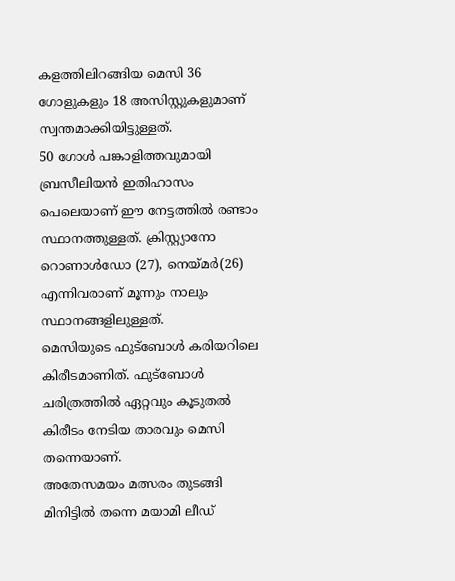കളത്തിലിറങ്ങിയ മെസി 36 ഗോളുകളും 18 അസിസ്റ്റുകളുമാണ് സ്വന്തമാക്കിയിട്ടുള്ളത്.
50 ഗോൾ പങ്കാളിത്തവുമായി ബ്രസീലിയൻ ഇതിഹാസം പെലെയാണ് ഈ നേട്ടത്തിൽ രണ്ടാം സ്ഥാനത്തുള്ളത്. ക്രിസ്റ്റ്യാനോ റൊണാൾഡോ (27), നെയ്മർ(26) എന്നിവരാണ് മൂന്നും നാലും സ്ഥാനങ്ങളിലുള്ളത്.
മെസിയുടെ ഫുട്ബോൾ കരിയറിലെ കിരീടമാണിത്. ഫുട്ബോൾ ചരിത്രത്തിൽ ഏറ്റവും കൂടുതൽ കിരീടം നേടിയ താരവും മെസി തന്നെയാണ്.
അതേസമയം മത്സരം തുടങ്ങി മിനിട്ടിൽ തന്നെ മയാമി ലീഡ്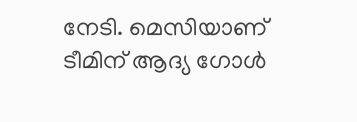നേടി. മെസിയാണ് ടീമിന് ആദ്യ ഗോൾ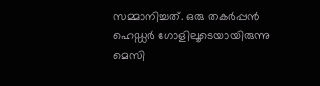സമ്മാനിച്ചത്. ഒരു തകർപ്പൻ ഹെഡ്ഡർ ഗോളിലൂടെയായിരുന്നു മെസി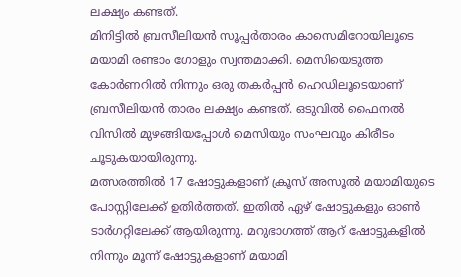ലക്ഷ്യം കണ്ടത്.
മിനിട്ടിൽ ബ്രസീലിയൻ സൂപ്പർതാരം കാസെമിറോയിലൂടെ മയാമി രണ്ടാം ഗോളും സ്വന്തമാക്കി. മെസിയെടുത്ത കോർണറിൽ നിന്നും ഒരു തകർപ്പൻ ഹെഡിലൂടെയാണ് ബ്രസീലിയൻ താരം ലക്ഷ്യം കണ്ടത്. ഒടുവിൽ ഫൈനൽ വിസിൽ മുഴങ്ങിയപ്പോൾ മെസിയും സംഘവും കിരീടം ചൂടുകയായിരുന്നു.
മത്സരത്തിൽ 17 ഷോട്ടുകളാണ് ക്രൂസ് അസൂൽ മയാമിയുടെ പോസ്റ്റിലേക്ക് ഉതിർത്തത്. ഇതിൽ ഏഴ് ഷോട്ടുകളും ഓൺ ടാർഗറ്റിലേക്ക് ആയിരുന്നു. മറുഭാഗത്ത് ആറ് ഷോട്ടുകളിൽ നിന്നും മൂന്ന് ഷോട്ടുകളാണ് മയാമി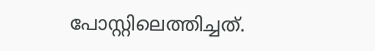പോസ്റ്റിലെത്തിച്ചത്.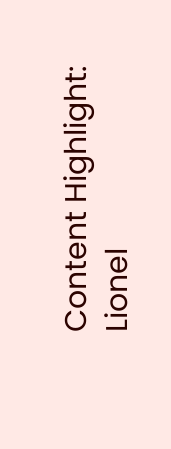Content Highlight: Lionel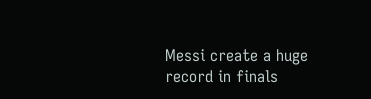Messi create a huge record in finals